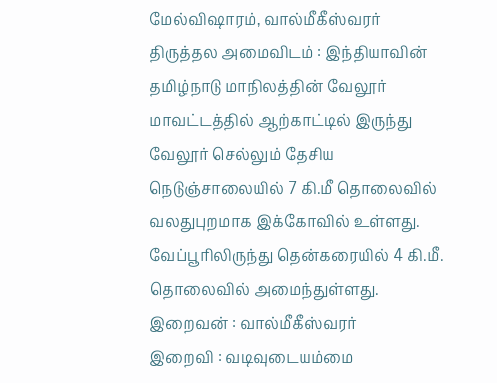மேல்விஷாரம், வால்மீகீஸ்வரர்
திருத்தல அமைவிடம் : இந்தியாவின் தமிழ்நாடு மாநிலத்தின் வேலூர் மாவட்டத்தில் ஆற்காட்டில் இருந்து வேலூர் செல்லும் தேசிய நெடுஞ்சாலையில் 7 கி.மீ தொலைவில் வலதுபுறமாக இக்கோவில் உள்ளது. வேப்பூரிலிருந்து தென்கரையில் 4 கி.மீ. தொலைவில் அமைந்துள்ளது.
இறைவன் : வால்மீகீஸ்வரர்
இறைவி : வடிவுடையம்மை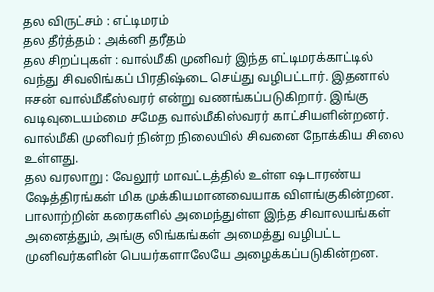தல விருட்சம் : எட்டிமரம்
தல தீர்த்தம் : அக்னி தரீதம்
தல சிறப்புகள் : வால்மீகி முனிவர் இந்த எட்டிமரக்காட்டில் வந்து சிவலிங்கப் பிரதிஷ்டை செய்து வழிபட்டார். இதனால் ஈசன் வால்மீகீஸ்வரர் என்று வணங்கப்படுகிறார். இங்கு வடிவுடையம்மை சமேத வால்மீகிஸ்வரர் காட்சியளின்றனர். வால்மீகி முனிவர் நின்ற நிலையில் சிவனை நோக்கிய சிலை உள்ளது.
தல வரலாறு : வேலூர் மாவட்டத்தில் உள்ள ஷடாரண்ய ஷேத்திரங்கள் மிக முக்கியமானவையாக விளங்குகின்றன. பாலாற்றின் கரைகளில் அமைந்துள்ள இந்த சிவாலயங்கள் அனைத்தும், அங்கு லிங்கங்கள் அமைத்து வழிபட்ட முனிவர்களின் பெயர்களாலேயே அழைக்கப்படுகின்றன.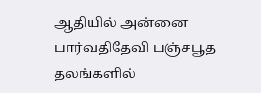ஆதியில் அன்னை பார்வதிதேவி பஞ்சபூத தலங்களில்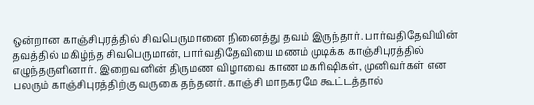ஒன்றான காஞ்சிபுரத்தில் சிவபெருமானை நினைத்து தவம் இருந்தார். பார்வதிதேவியின் தவத்தில் மகிழ்ந்த சிவபெருமான், பார்வதிதேவியை மணம் முடிக்க காஞ்சிபுரத்தில் எழுந்தருளினார். இறைவனின் திருமண விழாவை காண மகரிஷிகள், முனிவர்கள் என பலரும் காஞ்சிபுரத்திற்கு வருகை தந்தனர். காஞ்சி மாநகரமே கூட்டத்தால்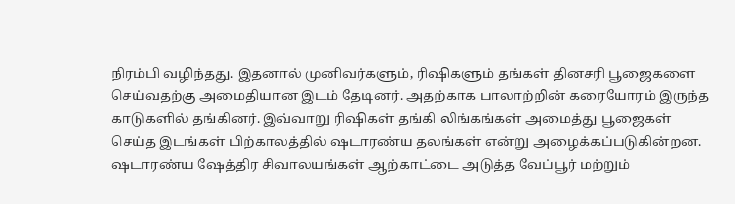நிரம்பி வழிந்தது. இதனால் முனிவர்களும், ரிஷிகளும் தங்கள் தினசரி பூஜைகளை செய்வதற்கு அமைதியான இடம் தேடினர். அதற்காக பாலாற்றின் கரையோரம் இருந்த காடுகளில் தங்கினர். இவ்வாறு ரிஷிகள் தங்கி லிங்கங்கள் அமைத்து பூஜைகள் செய்த இடங்கள் பிற்காலத்தில் ஷடாரண்ய தலங்கள் என்று அழைக்கப்படுகின்றன. ஷடாரண்ய ஷேத்திர சிவாலயங்கள் ஆற்காட்டை அடுத்த வேப்பூர் மற்றும்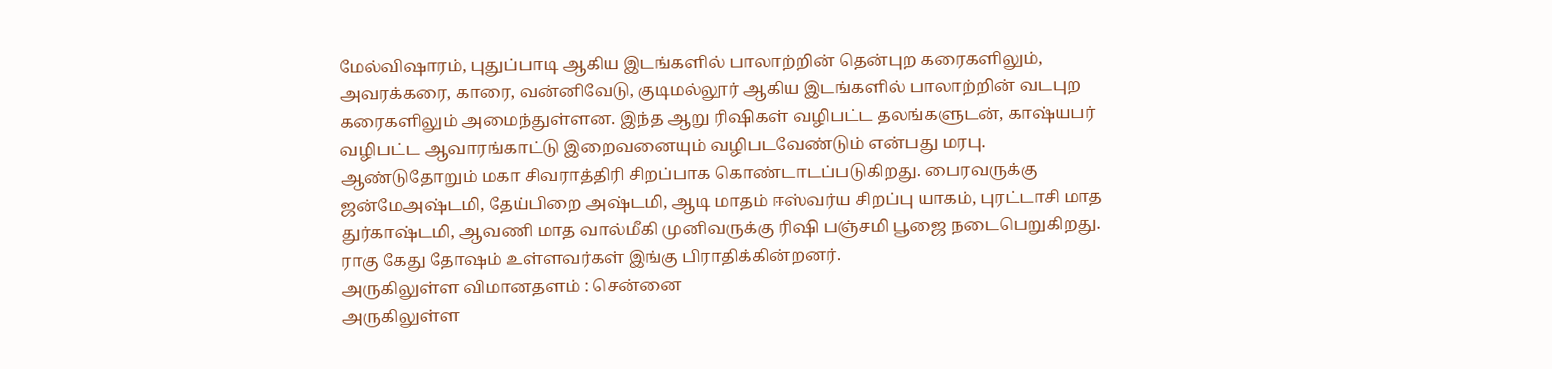மேல்விஷாரம், புதுப்பாடி ஆகிய இடங்களில் பாலாற்றின் தென்புற கரைகளிலும், அவரக்கரை, காரை, வன்னிவேடு, குடிமல்லூர் ஆகிய இடங்களில் பாலாற்றின் வடபுற கரைகளிலும் அமைந்துள்ளன. இந்த ஆறு ரிஷிகள் வழிபட்ட தலங்களுடன், காஷ்யபர் வழிபட்ட ஆவாரங்காட்டு இறைவனையும் வழிபடவேண்டும் என்பது மரபு.
ஆண்டுதோறும் மகா சிவராத்திரி சிறப்பாக கொண்டாடப்படுகிறது. பைரவருக்கு ஜன்மேஅஷ்டமி, தேய்பிறை அஷ்டமி, ஆடி மாதம் ஈஸ்வர்ய சிறப்பு யாகம், புரட்டாசி மாத துர்காஷ்டமி, ஆவணி மாத வால்மீகி முனிவருக்கு ரிஷி பஞ்சமி பூஜை நடைபெறுகிறது. ராகு கேது தோஷம் உள்ளவர்கள் இங்கு பிராதிக்கின்றனர்.
அருகிலுள்ள விமானதளம் : சென்னை
அருகிலுள்ள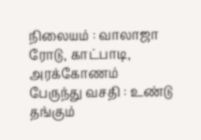நிலையம் : வாலாஜா ரோடு, காட்பாடி, அரக்கோணம்
பேருந்து வசதி : உண்டு
தங்கும்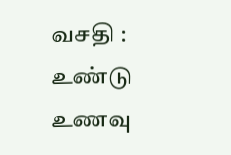வசதி : உண்டு
உணவு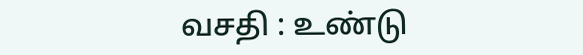வசதி : உண்டு